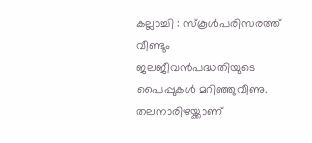കല്ലാച്ചി : സ്കൂൾപരിസരത്ത് വീണ്ടും ജലജീവൻപദ്ധതിയുടെ പൈപ്പുകൾ മറിഞ്ഞുവീണു. തലനാരിഴയ്ക്കാണ്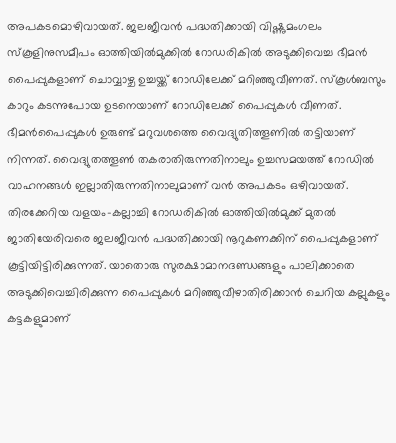അപകടമൊഴിവായത്. ജലജീവൻ പദ്ധതിക്കായി വിഷ്ണുമംഗലം സ്കൂളിനുസമീപം ഓത്തിയിൽമുക്കിൽ റോഡരികിൽ അടുക്കിവെച്ച ഭീമൻ പൈപ്പുകളാണ് ചൊവ്വാഴ്ച ഉച്ചയ്ക്ക് റോഡിലേക്ക് മറിഞ്ഞുവീണത്. സ്കൂൾബസും കാറും കടന്നുപോയ ഉടനെയാണ് റോഡിലേക്ക് പൈപ്പുകൾ വീണത്.
ഭീമൻപൈപ്പുകൾ ഉരുണ്ട് മറുവശത്തെ വൈദ്യുതിത്തൂണിൽ തട്ടിയാണ് നിന്നത്. വൈദ്യുതത്തൂൺ തകരാതിരുന്നതിനാലും ഉച്ചസമയത്ത് റോഡിൽ വാഹനങ്ങൾ ഇല്ലാതിരുന്നതിനാലുമാണ് വൻ അപകടം ഒഴിവായത്. തിരക്കേറിയ വളയം-കല്ലാച്ചി റോഡരികിൽ ഓത്തിയിൽമുക്ക് മുതൽ ജാതിയേരിവരെ ജലജീവൻ പദ്ധതിക്കായി നൂറുകണക്കിന് പൈപ്പുകളാണ് കൂട്ടിയിട്ടിരിക്കുന്നത്. യാതൊരു സുരക്ഷാമാനദണ്ഡങ്ങളും പാലിക്കാതെ അടുക്കിവെച്ചിരിക്കുന്ന പൈപ്പുകൾ മറിഞ്ഞുവീഴാതിരിക്കാൻ ചെറിയ കല്ലുകളും കട്ടകളുമാണ്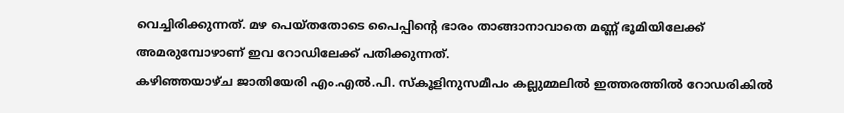വെച്ചിരിക്കുന്നത്. മഴ പെയ്തതോടെ പൈപ്പിന്റെ ഭാരം താങ്ങാനാവാതെ മണ്ണ് ഭൂമിയിലേക്ക് അമരുമ്പോഴാണ് ഇവ റോഡിലേക്ക് പതിക്കുന്നത്.
കഴിഞ്ഞയാഴ്ച ജാതിയേരി എം.എൽ.പി. സ്കൂളിനുസമീപം കല്ലുമ്മലിൽ ഇത്തരത്തിൽ റോഡരികിൽ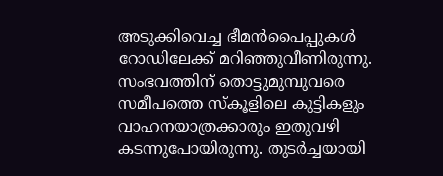അടുക്കിവെച്ച ഭീമൻപൈപ്പുകൾ റോഡിലേക്ക് മറിഞ്ഞുവീണിരുന്നു. സംഭവത്തിന് തൊട്ടുമുമ്പുവരെ സമീപത്തെ സ്കൂളിലെ കുട്ടികളും വാഹനയാത്രക്കാരും ഇതുവഴി കടന്നുപോയിരുന്നു. തുടർച്ചയായി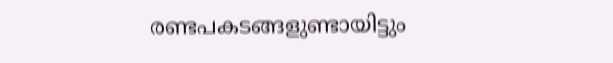രണ്ടപകടങ്ങളുണ്ടായിട്ടും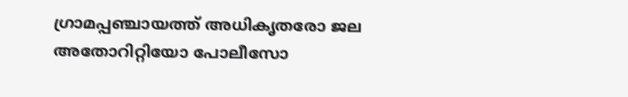ഗ്രാമപ്പഞ്ചായത്ത് അധികൃതരോ ജല അതോറിറ്റിയോ പോലീസോ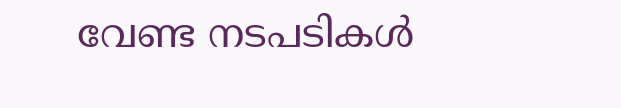വേണ്ട നടപടികൾ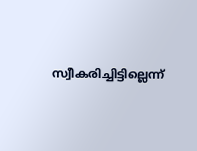സ്വീകരിച്ചിട്ടില്ലെന്ന്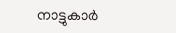നാട്ടുകാർ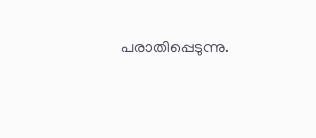പരാതിപ്പെടുന്നു.